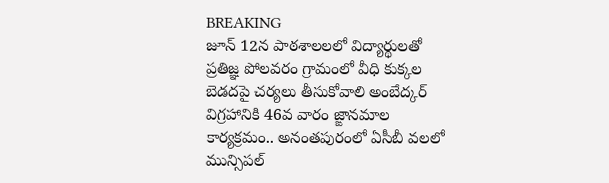BREAKING
జూన్ 12న పాఠశాలలలో విద్యార్థులతో ప్రతిజ్ఞ పోలవరం గ్రామంలో వీధి కుక్కల బెడదపై చర్యలు తీసుకోవాలి అంబేద్కర్ విగ్రహానికి 46వ వారం జ్ఙానమాల కార్యక్రమం.. అనంతపురంలో ఏసీబీ వలలో మున్సిపల్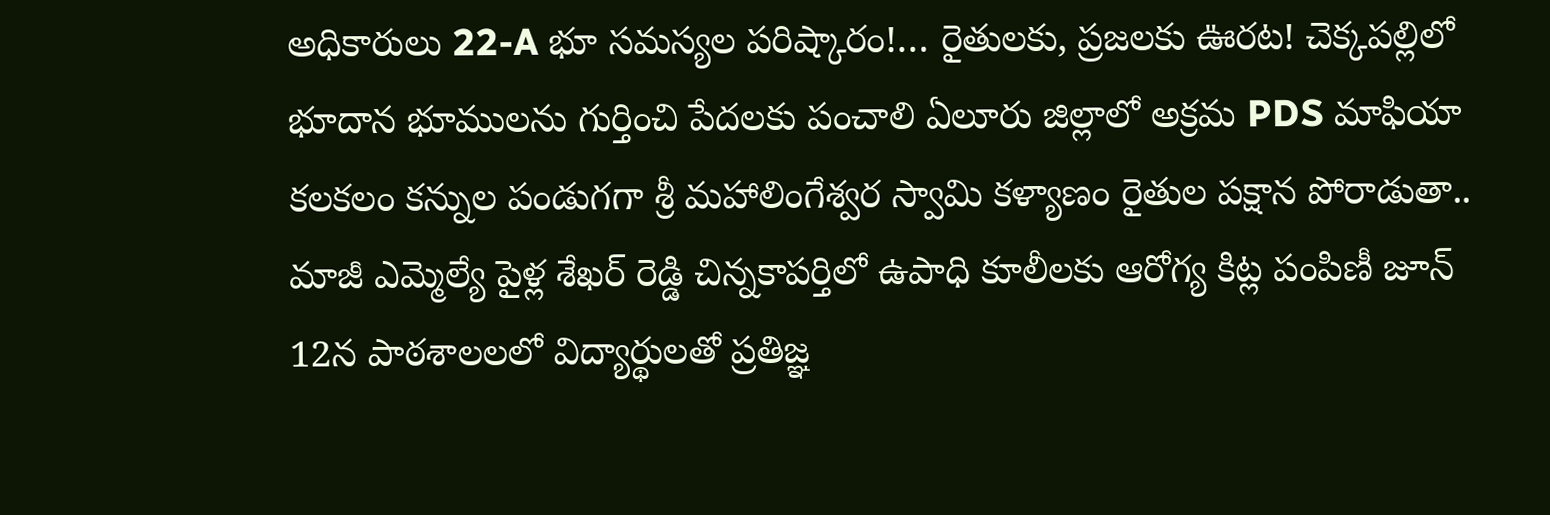అధికారులు 22-A భూ సమస్యల పరిష్కారం!… రైతులకు, ప్రజలకు ఊరట! చెక్కపల్లిలో భూదాన భూములను గుర్తించి పేదలకు పంచాలి ఏలూరు జిల్లాలో అక్రమ PDS మాఫియా కలకలం కన్నుల పండుగగా శ్రీ మహాలింగేశ్వర స్వామి కళ్యాణం రైతుల పక్షాన పోరాడుతా.. మాజీ ఎమ్మెల్యే పైళ్ల శేఖర్ రెడ్డి చిన్నకాపర్తిలో ఉపాధి కూలీలకు ఆరోగ్య కిట్ల పంపిణీ జూన్ 12న పాఠశాలలలో విద్యార్థులతో ప్రతిజ్ఞ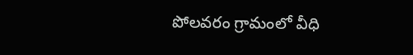పోలవరం గ్రామంలో వీధి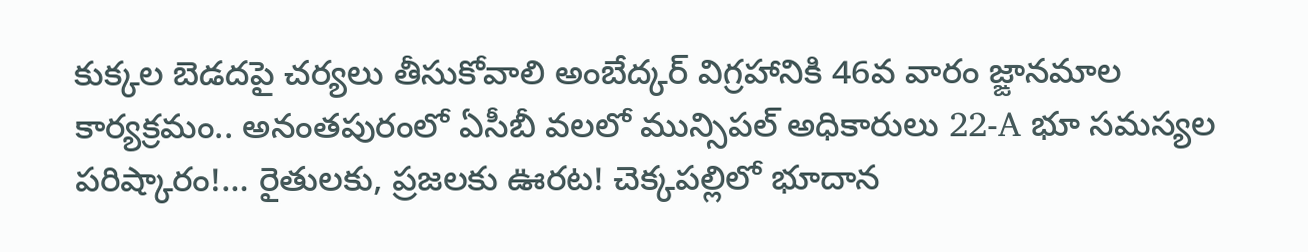కుక్కల బెడదపై చర్యలు తీసుకోవాలి అంబేద్కర్ విగ్రహానికి 46వ వారం జ్ఙానమాల కార్యక్రమం.. అనంతపురంలో ఏసీబీ వలలో మున్సిపల్ అధికారులు 22-A భూ సమస్యల పరిష్కారం!… రైతులకు, ప్రజలకు ఊరట! చెక్కపల్లిలో భూదాన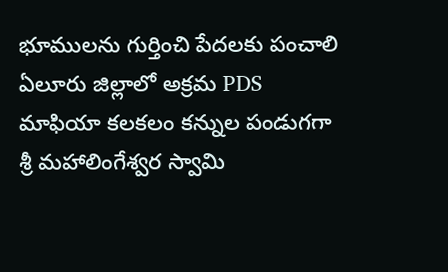భూములను గుర్తించి పేదలకు పంచాలి ఏలూరు జిల్లాలో అక్రమ PDS మాఫియా కలకలం కన్నుల పండుగగా శ్రీ మహాలింగేశ్వర స్వామి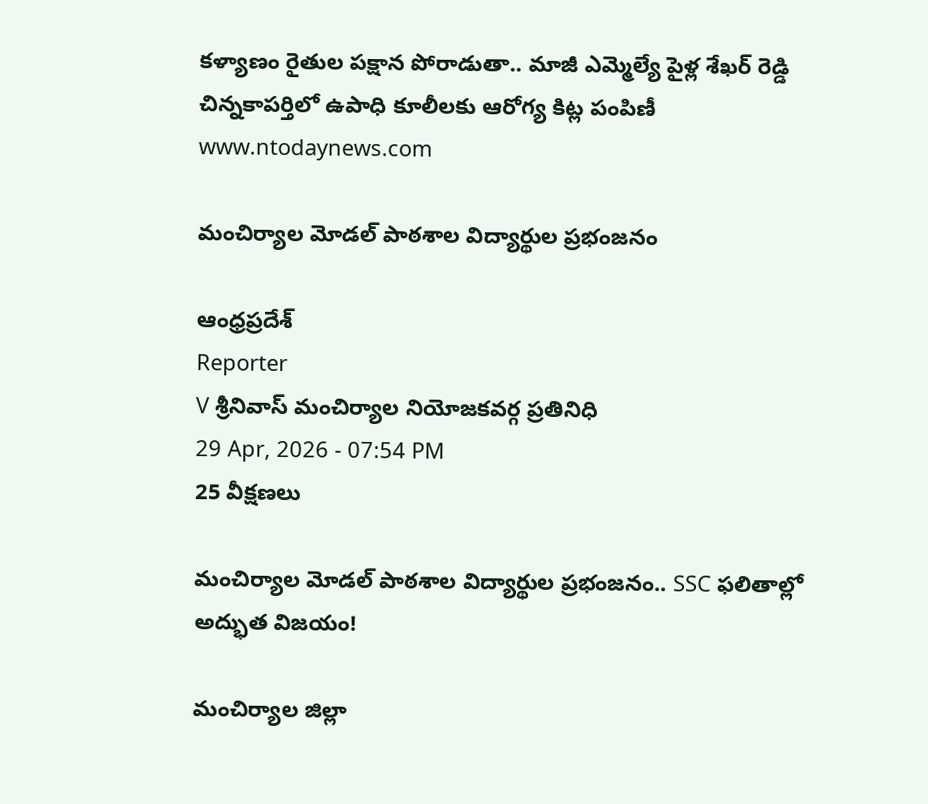కళ్యాణం రైతుల పక్షాన పోరాడుతా.. మాజీ ఎమ్మెల్యే పైళ్ల శేఖర్ రెడ్డి చిన్నకాపర్తిలో ఉపాధి కూలీలకు ఆరోగ్య కిట్ల పంపిణీ
www.ntodaynews.com

మంచిర్యాల మోడల్ పాఠశాల విద్యార్థుల ప్రభంజనం

ఆంధ్రప్రదేశ్
Reporter
V శ్రీనివాస్ మంచిర్యాల నియోజకవర్గ ప్రతినిధి
29 Apr, 2026 - 07:54 PM
25 వీక్షణలు

మంచిర్యాల మోడల్ పాఠశాల విద్యార్థుల ప్రభంజనం.. SSC ఫలితాల్లో అద్భుత విజయం!

మంచిర్యాల జిల్లా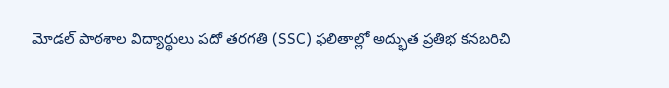మోడల్ పాఠశాల విద్యార్థులు పదో తరగతి (SSC) ఫలితాల్లో అద్భుత ప్రతిభ కనబరిచి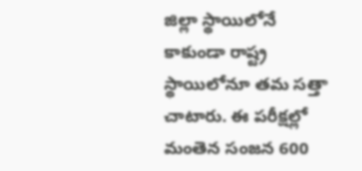జిల్లా స్థాయిలోనే కాకుండా రాష్ట్ర స్థాయిలోనూ తమ సత్తా చాటారు. ఈ పరీక్షల్లో మంతెన సంజన 600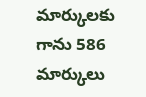మార్కులకు గాను 586 మార్కులు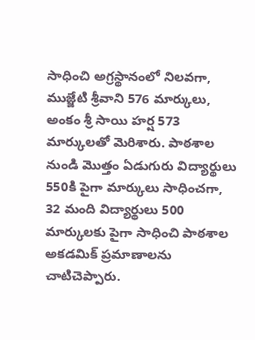సాధించి అగ్రస్థానంలో నిలవగా, ముజ్జేటి శ్రీవాని 576 మార్కులు, అంకం శ్రీ సాయి హర్ష 573 మార్కులతో మెరిశారు. పాఠశాల నుండి మొత్తం ఏడుగురు విద్యార్థులు 550కి పైగా మార్కులు సాధించగా, 32 మంది విద్యార్థులు 500 మార్కులకు పైగా సాధించి పాఠశాల అకడమిక్ ప్రమాణాలను చాటిచెప్పారు.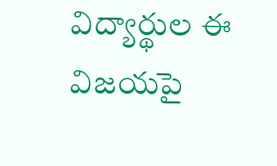విద్యార్థుల ఈ విజయపై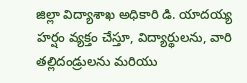జిల్లా విద్యాశాఖ అధికారి డి. యాదయ్య హర్షం వ్యక్తం చేస్తూ, విద్యార్థులను, వారి తల్లిదండ్రులను మరియు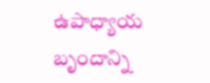ఉపాధ్యాయ బృందాన్ని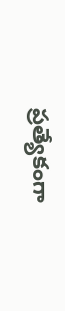ప్రత్యేకంగా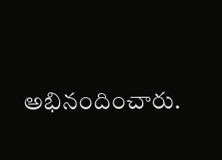అభినందించారు.